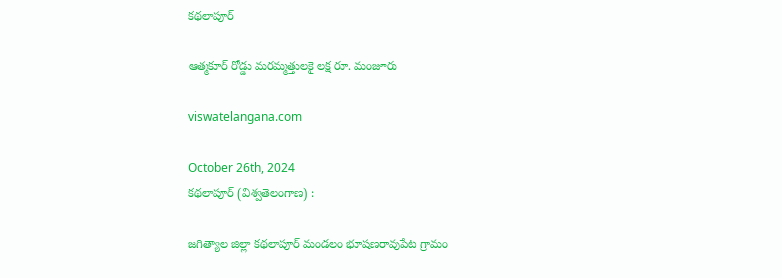కథలాపూర్

ఆత్మకూర్ రోడ్డు మరమ్మత్తులకై లక్ష రూ. మంజూరు

viswatelangana.com

October 26th, 2024
కథలాపూర్ (విశ్వతెలంగాణ) :

జగిత్యాల జిల్లా కథలాపూర్ మండలం భూషణరావుపేట గ్రామం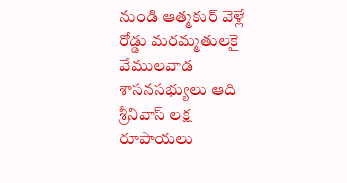నుండి ఆత్మకుర్ వెళ్లే రోడ్డు మరమ్మతులకై వేములవాడ శాసనసభ్యులు ఆది శ్రీనివాస్ లక్ష రూపాయలు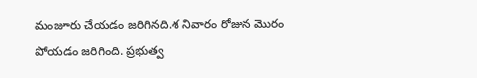మంజూరు చేయడం జరిగినది.శ నివారం రోజున మొరం పోయడం జరిగింది. ప్రభుత్వ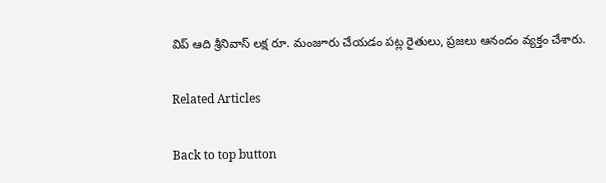విప్ ఆది శ్రీనివాస్ లక్ష రూ. మంజూరు చేయడం పట్ల రైతులు, ప్రజలు ఆనందం వ్యక్తం చేశారు.

Related Articles

Back to top button